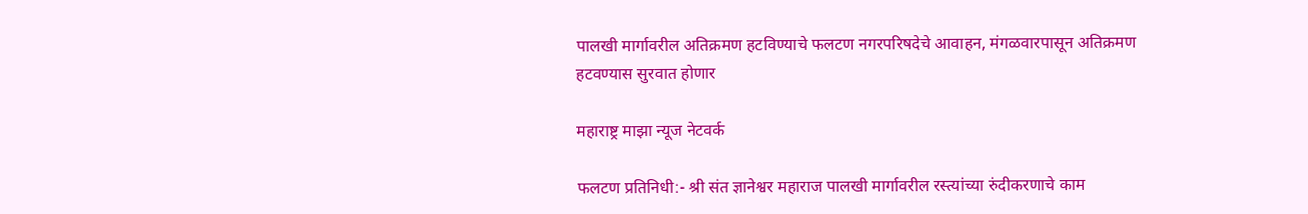पालखी मार्गावरील अतिक्रमण हटविण्याचे फलटण नगरपरिषदेचे आवाहन, मंगळवारपासून अतिक्रमण हटवण्यास सुरवात होणार

महाराष्ट्र माझा न्यूज नेटवर्क

फलटण प्रतिनिधी:- श्री संत ज्ञानेश्वर महाराज पालखी मार्गावरील रस्त्यांच्या रुंदीकरणाचे काम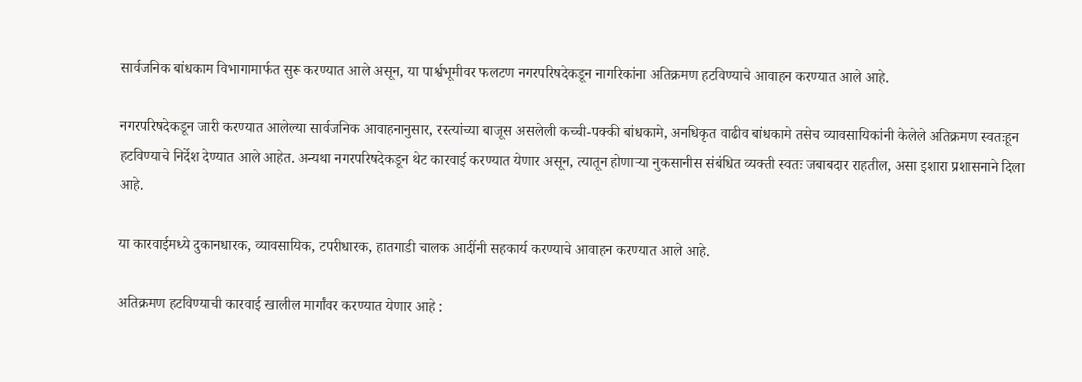सार्वजनिक बांधकाम विभागामार्फत सुरू करण्यात आले असून, या पार्श्वभूमीवर फलटण नगरपरिषदेकडून नागरिकांना अतिक्रमण हटविण्याचे आवाहन करण्यात आले आहे.

नगरपरिषदेकडून जारी करण्यात आलेल्या सार्वजनिक आवाहनानुसार, रस्त्यांच्या बाजूस असलेली कच्ची-पक्की बांधकामे, अनधिकृत वाढीव बांधकामे तसेच व्यावसायिकांनी केलेले अतिक्रमण स्वतःहून हटविण्याचे निर्देश देण्यात आले आहेत. अन्यथा नगरपरिषदेकडून थेट कारवाई करण्यात येणार असून, त्यातून होणाऱ्या नुकसानीस संबंधित व्यक्ती स्वतः जबाबदार राहतील, असा इशारा प्रशासनाने दिला आहे.

या कारवाईमध्ये दुकानधारक, व्यावसायिक, टपरीधारक, हातगाडी चालक आदींनी सहकार्य करण्याचे आवाहन करण्यात आले आहे.

अतिक्रमण हटविण्याची कारवाई खालील मार्गांवर करण्यात येणार आहे :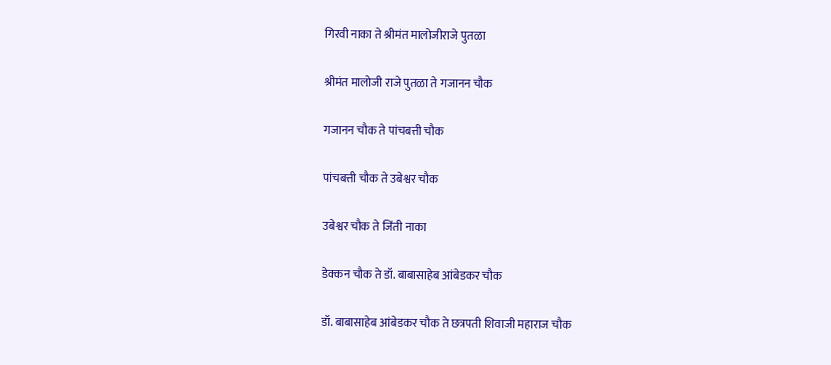गिरवी नाका ते श्रीमंत मालोजीराजे पुतळा

श्रीमंत मालोजी राजे पुतळा ते गजानन चौक

गजानन चौक ते पांचबत्ती चौक

पांचबत्ती चौक ते उबेश्वर चौक

उबेश्वर चौक ते जिंती नाका

डेक्कन चौक ते डॉ. बाबासाहेब आंबेडकर चौक

डॉ. बाबासाहेब आंबेडकर चौक ते छत्रपती शिवाजी महाराज चौक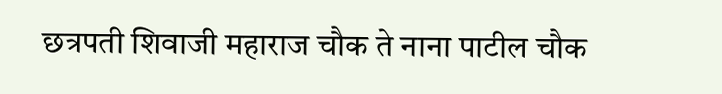छत्रपती शिवाजी महाराज चौक ते नाना पाटील चौक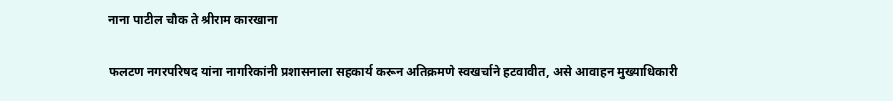नाना पाटील चौक ते श्रीराम कारखाना

फलटण नगरपरिषद यांना नागरिकांनी प्रशासनाला सहकार्य करून अतिक्रमणे स्वखर्चाने हटवावीत, असे आवाहन मुख्याधिकारी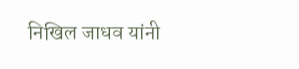निखिल जाधव यांनी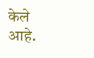केले आहे.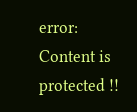error: Content is protected !!